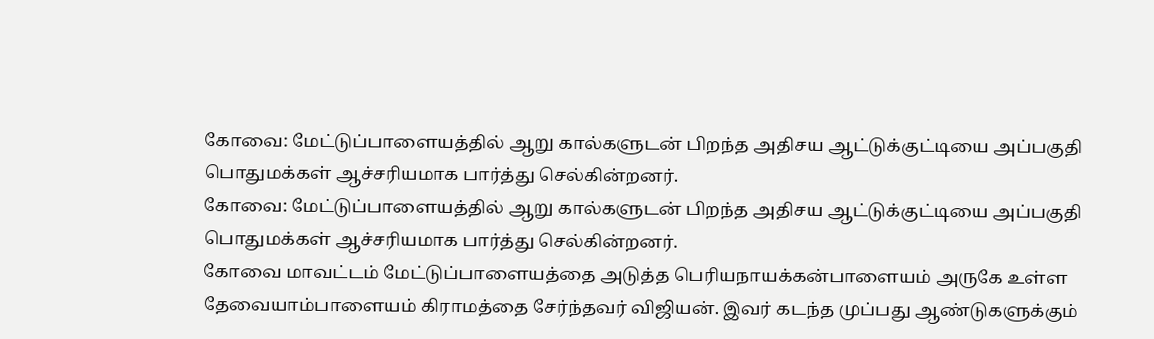கோவை: மேட்டுப்பாளையத்தில் ஆறு கால்களுடன் பிறந்த அதிசய ஆட்டுக்குட்டியை அப்பகுதி பொதுமக்கள் ஆச்சரியமாக பார்த்து செல்கின்றனர்.
கோவை: மேட்டுப்பாளையத்தில் ஆறு கால்களுடன் பிறந்த அதிசய ஆட்டுக்குட்டியை அப்பகுதி பொதுமக்கள் ஆச்சரியமாக பார்த்து செல்கின்றனர்.
கோவை மாவட்டம் மேட்டுப்பாளையத்தை அடுத்த பெரியநாயக்கன்பாளையம் அருகே உள்ள தேவையாம்பாளையம் கிராமத்தை சேர்ந்தவர் விஜியன். இவர் கடந்த முப்பது ஆண்டுகளுக்கும்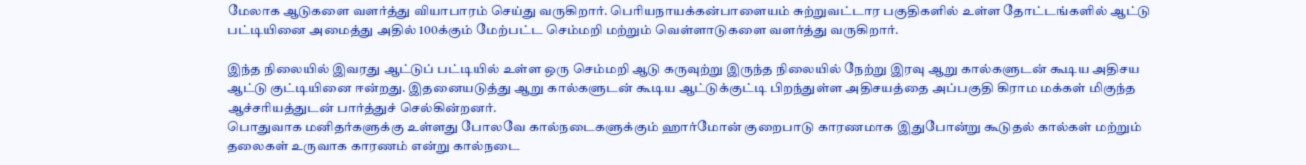மேலாக ஆடுகளை வளர்த்து வியாபாரம் செய்து வருகிறார். பெரியநாயக்கன்பாளையம் சுற்றுவட்டார பகுதிகளில் உள்ள தோட்டங்களில் ஆட்டு பட்டியினை அமைத்து அதில் 100க்கும் மேற்பட்ட செம்மறி மற்றும் வெள்ளாடுகளை வளர்த்து வருகிறார்.

இந்த நிலையில் இவரது ஆட்டுப் பட்டியில் உள்ள ஒரு செம்மறி ஆடு கருவுற்று இருந்த நிலையில் நேற்று இரவு ஆறு கால்களுடன் கூடிய அதிசய ஆட்டு குட்டியினை ஈன்றது. இதனையடுத்து ஆறு கால்களுடன் கூடிய ஆட்டுக்குட்டி பிறந்துள்ள அதிசயத்தை அப்பகுதி கிராம மக்கள் மிகுந்த ஆச்சரியத்துடன் பார்த்துச் செல்கின்றனர்.
பொதுவாக மனிதர்களுக்கு உள்ளது போலவே கால்நடைகளுக்கும் ஹார்மோன் குறைபாடு காரணமாக இதுபோன்று கூடுதல் கால்கள் மற்றும் தலைகள் உருவாக காரணம் என்று கால்நடை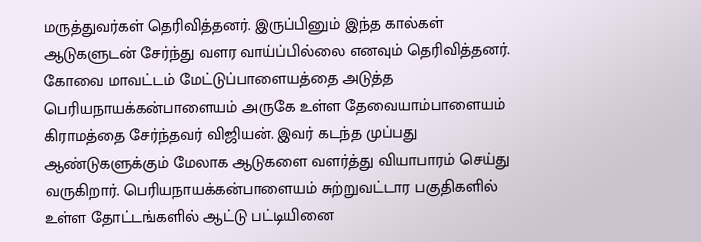மருத்துவர்கள் தெரிவித்தனர். இருப்பினும் இந்த கால்கள் ஆடுகளுடன் சேர்ந்து வளர வாய்ப்பில்லை எனவும் தெரிவித்தனர்.
கோவை மாவட்டம் மேட்டுப்பாளையத்தை அடுத்த பெரியநாயக்கன்பாளையம் அருகே உள்ள தேவையாம்பாளையம் கிராமத்தை சேர்ந்தவர் விஜியன். இவர் கடந்த முப்பது ஆண்டுகளுக்கும் மேலாக ஆடுகளை வளர்த்து வியாபாரம் செய்து வருகிறார். பெரியநாயக்கன்பாளையம் சுற்றுவட்டார பகுதிகளில் உள்ள தோட்டங்களில் ஆட்டு பட்டியினை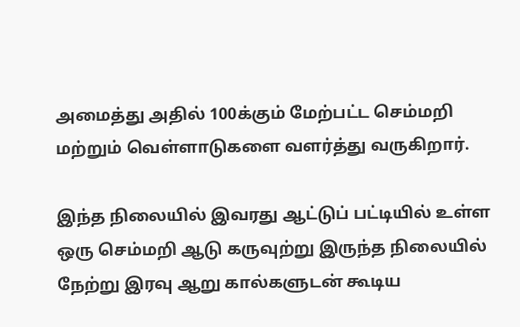அமைத்து அதில் 100க்கும் மேற்பட்ட செம்மறி மற்றும் வெள்ளாடுகளை வளர்த்து வருகிறார்.

இந்த நிலையில் இவரது ஆட்டுப் பட்டியில் உள்ள ஒரு செம்மறி ஆடு கருவுற்று இருந்த நிலையில் நேற்று இரவு ஆறு கால்களுடன் கூடிய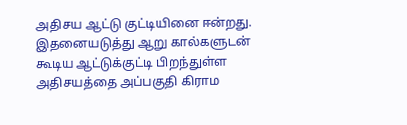அதிசய ஆட்டு குட்டியினை ஈன்றது. இதனையடுத்து ஆறு கால்களுடன் கூடிய ஆட்டுக்குட்டி பிறந்துள்ள அதிசயத்தை அப்பகுதி கிராம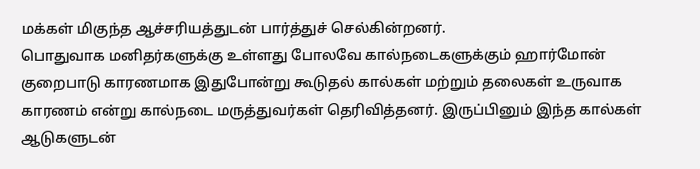மக்கள் மிகுந்த ஆச்சரியத்துடன் பார்த்துச் செல்கின்றனர்.
பொதுவாக மனிதர்களுக்கு உள்ளது போலவே கால்நடைகளுக்கும் ஹார்மோன் குறைபாடு காரணமாக இதுபோன்று கூடுதல் கால்கள் மற்றும் தலைகள் உருவாக காரணம் என்று கால்நடை மருத்துவர்கள் தெரிவித்தனர். இருப்பினும் இந்த கால்கள் ஆடுகளுடன்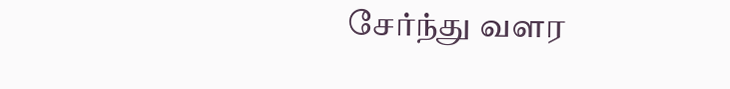சேர்ந்து வளர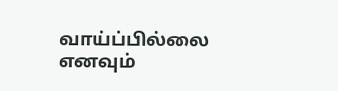வாய்ப்பில்லை எனவும்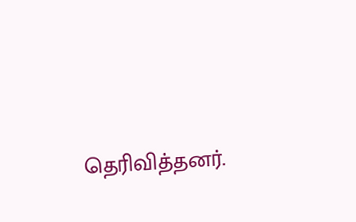தெரிவித்தனர்.